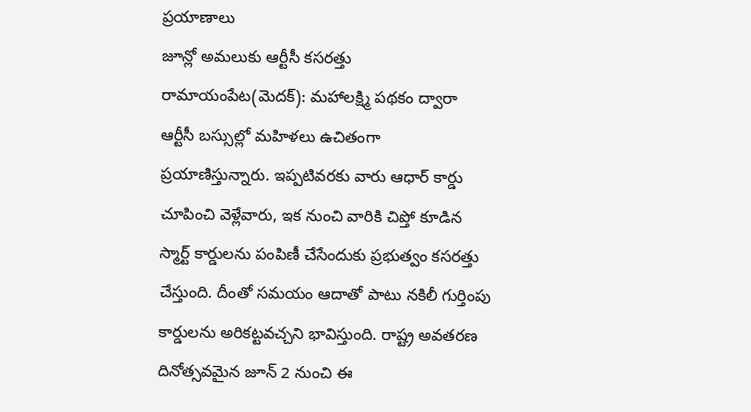ప్రయాణాలు
జూన్లో అమలుకు ఆర్టీసీ కసరత్తు
రామాయంపేట(మెదక్): మహాలక్ష్మి పథకం ద్వారా ఆర్టీసీ బస్సుల్లో మహిళలు ఉచితంగా ప్రయాణిస్తున్నారు. ఇప్పటివరకు వారు ఆధార్ కార్డు చూపించి వెళ్లేవారు, ఇక నుంచి వారికి చిప్తో కూడిన స్మార్ట్ కార్డులను పంపిణీ చేసేందుకు ప్రభుత్వం కసరత్తు చేస్తుంది. దీంతో సమయం ఆదాతో పాటు నకిలీ గుర్తింపు కార్డులను అరికట్టవచ్చని భావిస్తుంది. రాష్ట్ర అవతరణ దినోత్సవమైన జూన్ 2 నుంచి ఈ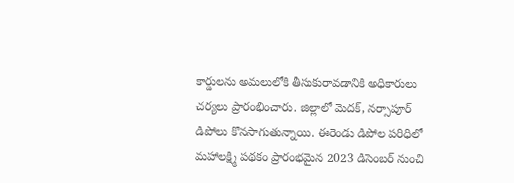కార్డులను అమలులోకి తీసుకురావడానికి అధికారులు చర్యలు ప్రారంభించారు. జిల్లాలో మెదక్, నర్సాపూర్ డిపోలు కొనసాగుతున్నాయి. ఈరెండు డిపోల పరిధిలో మహాలక్ష్మి పథకం ప్రారంభమైన 2023 డిసెంబర్ నుంచి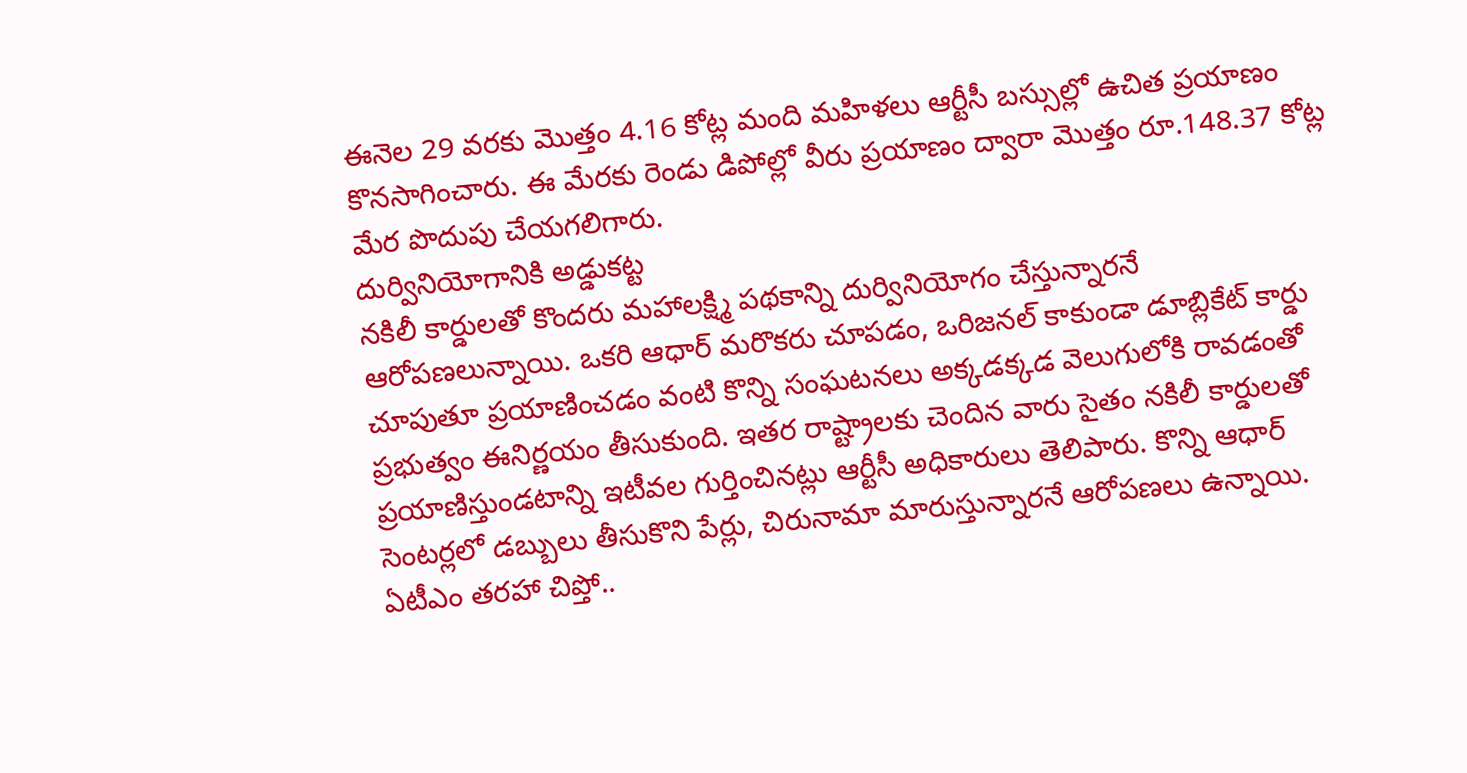ఈనెల 29 వరకు మొత్తం 4.16 కోట్ల మంది మహిళలు ఆర్టీసీ బస్సుల్లో ఉచిత ప్రయాణం కొనసాగించారు. ఈ మేరకు రెండు డిపోల్లో వీరు ప్రయాణం ద్వారా మొత్తం రూ.148.37 కోట్ల మేర పొదుపు చేయగలిగారు.
దుర్వినియోగానికి అడ్డుకట్ట
నకిలీ కార్డులతో కొందరు మహాలక్ష్మి పథకాన్ని దుర్వినియోగం చేస్తున్నారనే ఆరోపణలున్నాయి. ఒకరి ఆధార్ మరొకరు చూపడం, ఒరిజనల్ కాకుండా డూబ్లికేట్ కార్డు చూపుతూ ప్రయాణించడం వంటి కొన్ని సంఘటనలు అక్కడక్కడ వెలుగులోకి రావడంతో ప్రభుత్వం ఈనిర్ణయం తీసుకుంది. ఇతర రాష్ట్రాలకు చెందిన వారు సైతం నకిలీ కార్డులతో ప్రయాణిస్తుండటాన్ని ఇటీవల గుర్తించినట్లు ఆర్టీసీ అధికారులు తెలిపారు. కొన్ని ఆధార్ సెంటర్లలో డబ్బులు తీసుకొని పేర్లు, చిరునామా మారుస్తున్నారనే ఆరోపణలు ఉన్నాయి.
ఏటీఎం తరహా చిప్తో..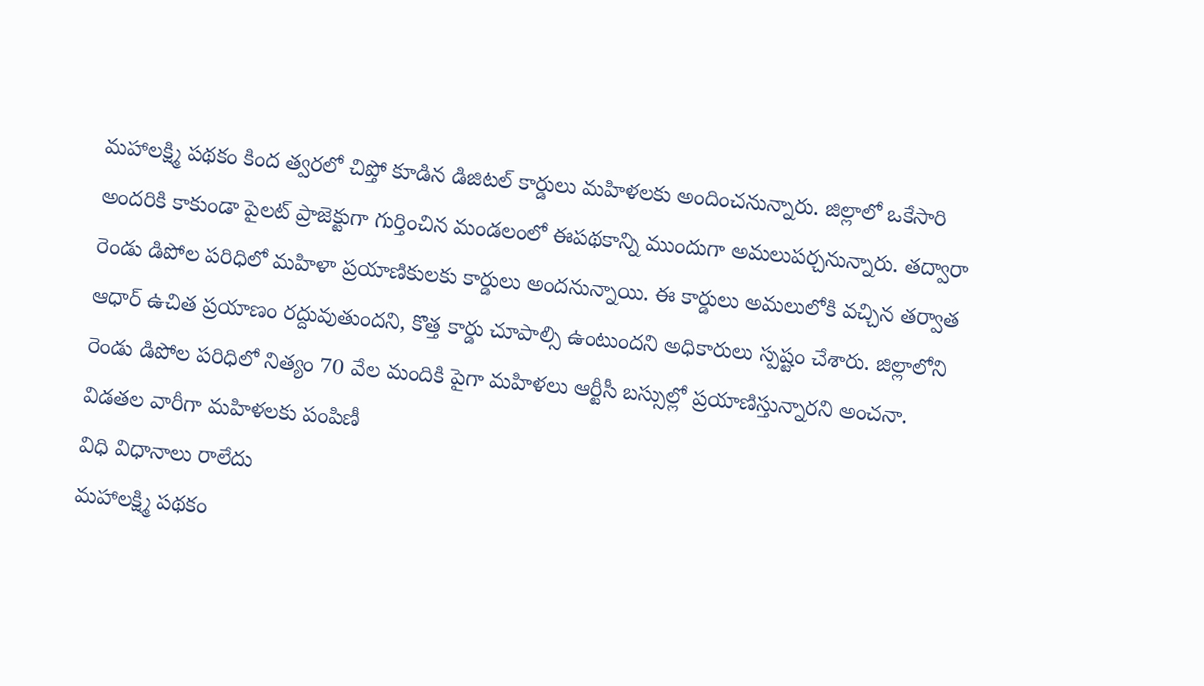మహాలక్ష్మి పథకం కింద త్వరలో చిప్తో కూడిన డిజిటల్ కార్డులు మహిళలకు అందించనున్నారు. జిల్లాలో ఒకేసారి అందరికి కాకుండా పైలట్ ప్రాజెక్టుగా గుర్తించిన మండలంలో ఈపథకాన్ని ముందుగా అమలుపర్చనున్నారు. తద్వారా రెండు డిపోల పరిధిలో మహిళా ప్రయాణికులకు కార్డులు అందనున్నాయి. ఈ కార్డులు అమలులోకి వచ్చిన తర్వాత ఆధార్ ఉచిత ప్రయాణం రద్దువుతుందని, కొత్త కార్డు చూపాల్సి ఉంటుందని అధికారులు స్పష్టం చేశారు. జిల్లాలోని రెండు డిపోల పరిధిలో నిత్యం 70 వేల మందికి పైగా మహిళలు ఆర్టీసీ బస్సుల్లో ప్రయాణిస్తున్నారని అంచనా.
విడతల వారీగా మహిళలకు పంపిణీ
విధి విధానాలు రాలేదు
మహాలక్ష్మి పథకం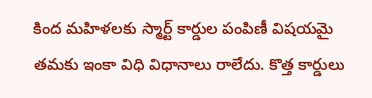కింద మహిళలకు స్మార్ట్ కార్డుల పంపిణీ విషయమై తమకు ఇంకా విధి విధానాలు రాలేదు. కొత్త కార్డులు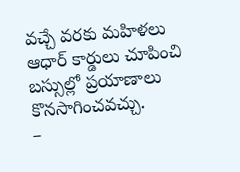వచ్చే వరకు మహిళలు ఆధార్ కార్డులు చూపించి బస్సుల్లో ప్రయాణాలు కొనసాగించవచ్చు.
–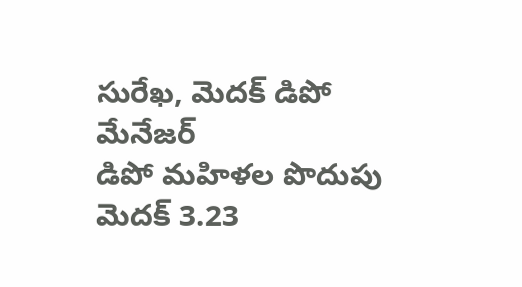సురేఖ, మెదక్ డిపో మేనేజర్
డిపో మహిళల పొదుపు
మెదక్ 3.23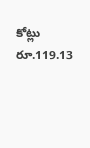కోట్లు రూ.119.13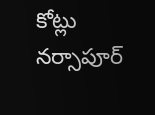కోట్లు
నర్సాపూర్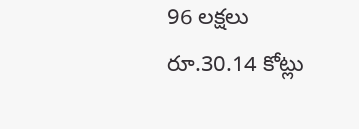96 లక్షలు రూ.30.14 కోట్లు